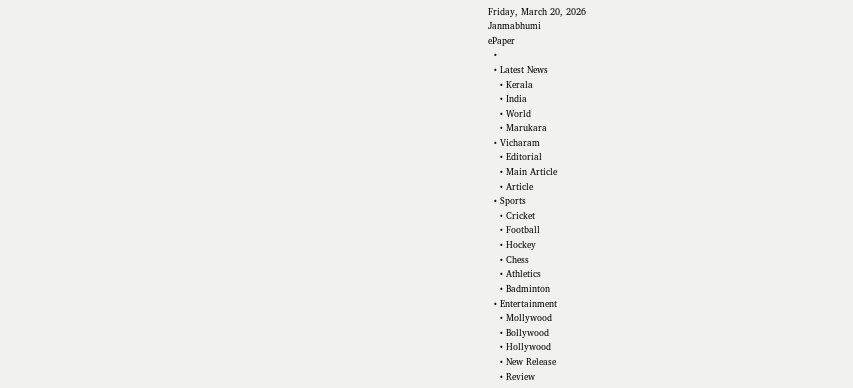Friday, March 20, 2026
Janmabhumi
ePaper
  •
  • Latest News
    • Kerala
    • India
    • World
    • Marukara
  • Vicharam
    • Editorial
    • Main Article
    • Article
  • Sports
    • Cricket
    • Football
    • Hockey
    • Chess
    • Athletics
    • Badminton
  • Entertainment
    • Mollywood
    • Bollywood
    • Hollywood
    • New Release
    • Review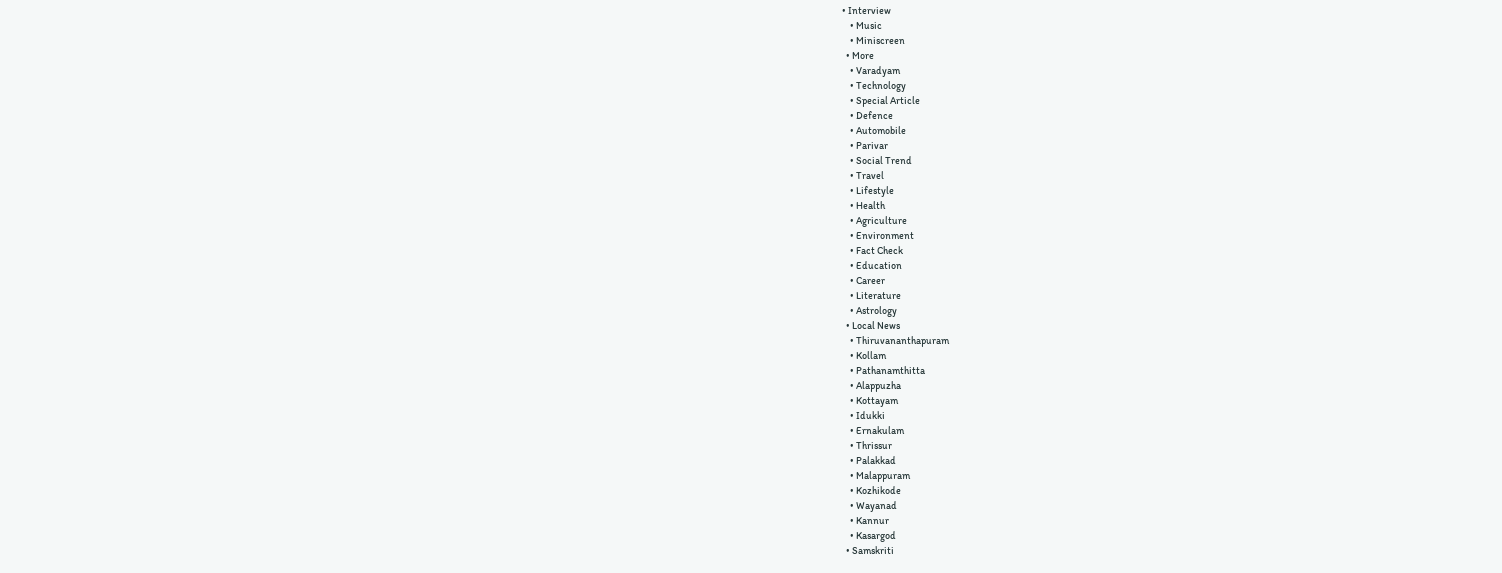• Interview
    • Music
    • Miniscreen
  • More
    • Varadyam
    • Technology
    • Special Article
    • Defence
    • Automobile
    • Parivar
    • Social Trend
    • Travel
    • Lifestyle
    • Health
    • Agriculture
    • Environment
    • Fact Check
    • Education
    • Career
    • Literature
    • Astrology
  • Local News
    • Thiruvananthapuram
    • Kollam
    • Pathanamthitta
    • Alappuzha
    • Kottayam
    • Idukki
    • Ernakulam
    • Thrissur
    • Palakkad
    • Malappuram
    • Kozhikode
    • Wayanad
    • Kannur
    • Kasargod
  • Samskriti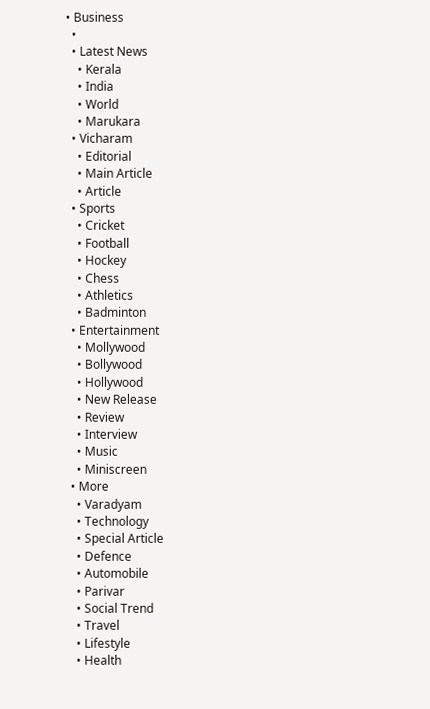• Business
  •
  • Latest News
    • Kerala
    • India
    • World
    • Marukara
  • Vicharam
    • Editorial
    • Main Article
    • Article
  • Sports
    • Cricket
    • Football
    • Hockey
    • Chess
    • Athletics
    • Badminton
  • Entertainment
    • Mollywood
    • Bollywood
    • Hollywood
    • New Release
    • Review
    • Interview
    • Music
    • Miniscreen
  • More
    • Varadyam
    • Technology
    • Special Article
    • Defence
    • Automobile
    • Parivar
    • Social Trend
    • Travel
    • Lifestyle
    • Health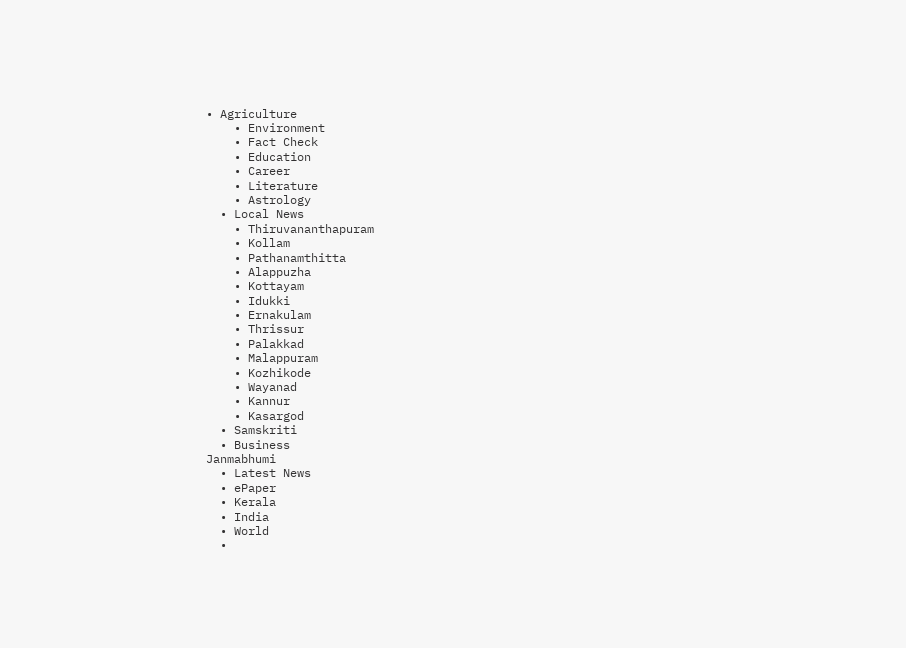• Agriculture
    • Environment
    • Fact Check
    • Education
    • Career
    • Literature
    • Astrology
  • Local News
    • Thiruvananthapuram
    • Kollam
    • Pathanamthitta
    • Alappuzha
    • Kottayam
    • Idukki
    • Ernakulam
    • Thrissur
    • Palakkad
    • Malappuram
    • Kozhikode
    • Wayanad
    • Kannur
    • Kasargod
  • Samskriti
  • Business
Janmabhumi
  • Latest News
  • ePaper
  • Kerala
  • India
  • World
  •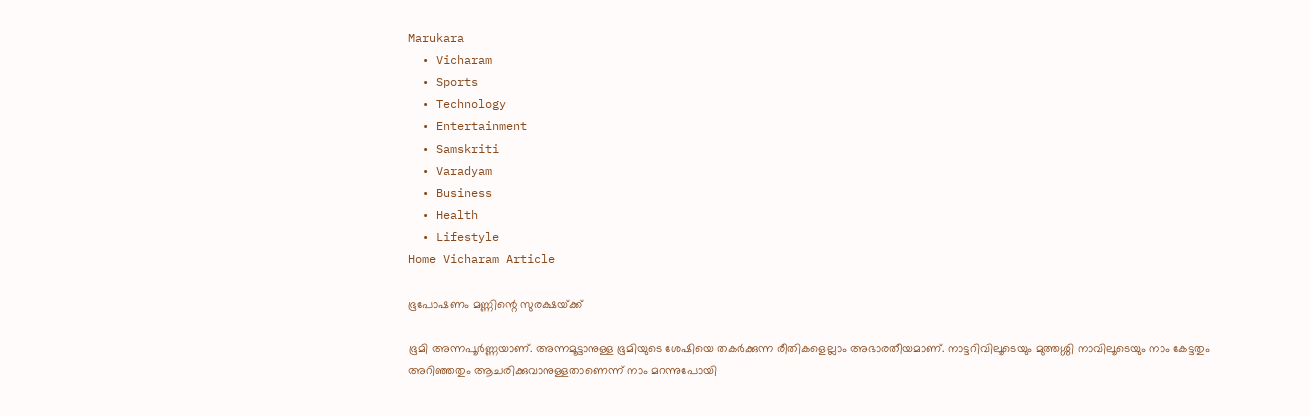Marukara
  • Vicharam
  • Sports
  • Technology
  • Entertainment
  • Samskriti
  • Varadyam
  • Business
  • Health
  • Lifestyle
Home Vicharam Article

ഭൂപോഷണം മണ്ണിന്റെ സുരക്ഷയ്‌ക്ക്

ഭൂമി അന്നപൂര്‍ണ്ണയാണ്. അന്നമൂട്ടാനുള്ള ഭൂമിയുടെ ശേഷിയെ തകര്‍ക്കുന്ന രീതികളെല്ലാം അഭാരതീയമാണ്. നാട്ടറിവിലൂടെയും മുത്തശ്ശി നാവിലൂടെയും നാം കേട്ടതും അറിഞ്ഞതും ആചരിക്കുവാനുള്ളതാണെന്ന് നാം മറന്നുപോയി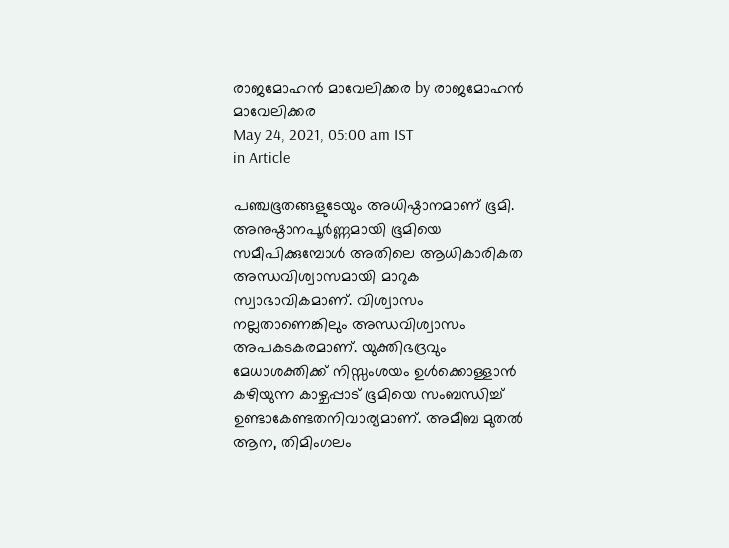രാജമോഹന്‍ മാവേലിക്കര by രാജമോഹന്‍ മാവേലിക്കര
May 24, 2021, 05:00 am IST
in Article

പഞ്ചഭൂതങ്ങളുടേയും അധിഷ്ഠാനമാണ് ഭൂമി. അനുഷ്ഠാനപൂര്‍ണ്ണമായി ഭൂമിയെ സമീപിക്കുമ്പോള്‍ അതിലെ ആധികാരികത അന്ധവിശ്വാസമായി മാറുക സ്വാഭാവികമാണ്. വിശ്വാസം നല്ലതാണെങ്കിലും അന്ധവിശ്വാസം അപകടകരമാണ്. യുക്തിഭദ്രവും മേധാശക്തിക്ക് നിസ്സംശയം ഉള്‍ക്കൊള്ളാന്‍ കഴിയുന്ന കാഴ്ചപ്പാട് ഭൂമിയെ സംബന്ധിച്ച് ഉണ്ടാകേണ്ടതനിവാര്യമാണ്. അമീബ മുതല്‍ ആന, തിമിംഗലം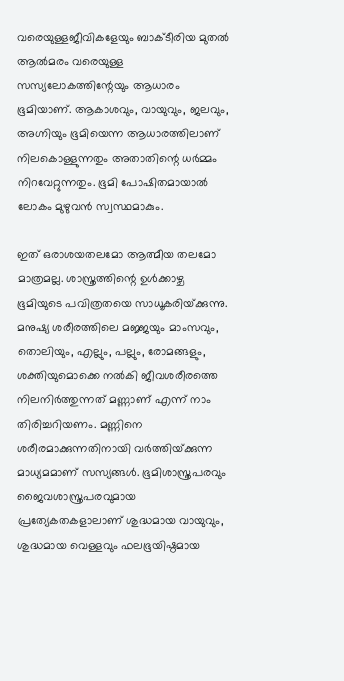വരെയുള്ളജീവികളേയും ബാക്ടീരിയ മുതല്‍ ആല്‍മരം വരെയുള്ള സസ്യലോകത്തിന്റേയും ആധാരം ഭൂമിയാണ്. ആകാശവും, വായുവും, ജലവും, അഗ്നിയും ഭൂമിയെന്ന ആധാരത്തിലാണ് നിലകൊള്ളുന്നതും അതാതിന്റെ ധര്‍മ്മം നിറവേറ്റുന്നതും. ഭൂമി പോഷിതമായാല്‍ ലോകം മുഴുവന്‍ സ്വസ്ഥമാകും.

ഇത് ഒരാശയതലമോ ആത്മീയ തലമോ മാത്രമല്ല. ശാസ്ത്രത്തിന്റെ ഉള്‍ക്കാഴ്ച ഭൂമിയുടെ പവിത്രതയെ സാധൂകരിയ്‌ക്കുന്നു. മനുഷ്യ ശരീരത്തിലെ മജ്ജയും മാംസവും, തൊലിയും, എല്ലും, പല്ലും, രോമങ്ങളും, ശക്തിയുമൊക്കെ നല്‍കി ജീവശരീരത്തെ നിലനിര്‍ത്തുന്നത് മണ്ണാണ് എന്ന് നാം തിരിച്ചറിയണം. മണ്ണിനെ ശരീരമാക്കുന്നതിനായി വര്‍ത്തിയ്‌ക്കുന്ന മാധ്യമമാണ് സസ്യങ്ങള്‍. ഭൂമിശാസ്ത്രപരവും ജൈവശാസ്ത്രപരവുമായ പ്രത്യേകതകളാലാണ് ശുദ്ധമായ വായുവും, ശുദ്ധമായ വെള്ളവും ഫലഭൂയിഷ്ഠമായ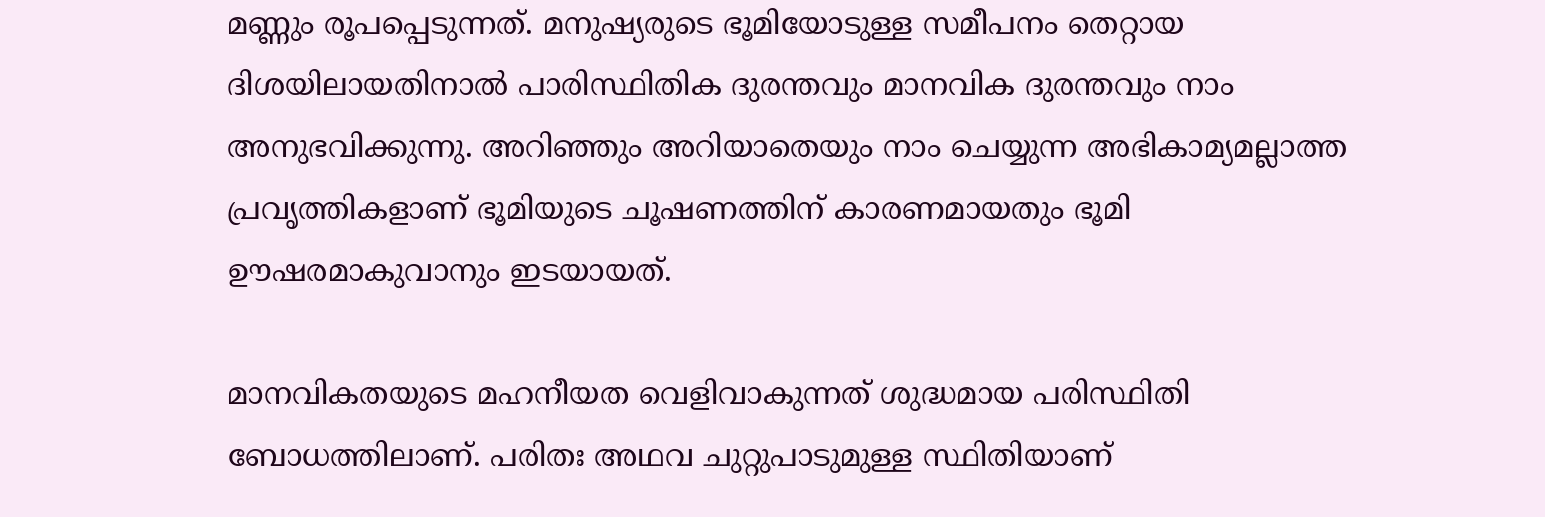മണ്ണും രൂപപ്പെടുന്നത്. മനുഷ്യരുടെ ഭൂമിയോടുള്ള സമീപനം തെറ്റായ ദിശയിലായതിനാല്‍ പാരിസ്ഥിതിക ദുരന്തവും മാനവിക ദുരന്തവും നാം അനുഭവിക്കുന്നു. അറിഞ്ഞും അറിയാതെയും നാം ചെയ്യുന്ന അഭികാമ്യമല്ലാത്ത പ്രവൃത്തികളാണ് ഭൂമിയുടെ ചൂഷണത്തിന് കാരണമായതും ഭൂമി ഊഷരമാകുവാനും ഇടയായത്.

മാനവികതയുടെ മഹനീയത വെളിവാകുന്നത് ശുദ്ധമായ പരിസ്ഥിതി ബോധത്തിലാണ്. പരിതഃ അഥവ ചുറ്റുപാടുമുള്ള സ്ഥിതിയാണ്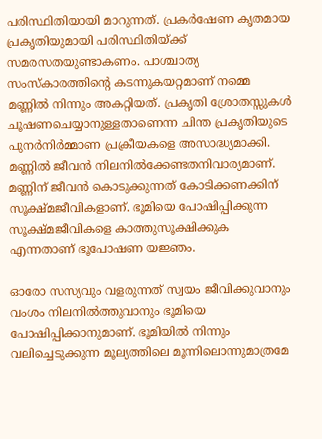പരിസ്ഥിതിയായി മാറുന്നത്. പ്രകര്‍ഷേണ കൃതമായ പ്രകൃതിയുമായി പരിസ്ഥിതിയ്‌ക്ക് സമരസതയുണ്ടാകണം. പാശ്ചാത്യ സംസ്‌കാരത്തിന്റെ കടന്നുകയറ്റമാണ് നമ്മെ മണ്ണില്‍ നിന്നും അകറ്റിയത്. പ്രകൃതി ശ്രോതസ്സുകള്‍ ചൂഷണചെയ്യാനുള്ളതാണെന്ന ചിന്ത പ്രകൃതിയുടെ പുനര്‍നിര്‍മ്മാണ പ്രക്രീയകളെ അസാദ്ധ്യമാക്കി. മണ്ണില്‍ ജീവന്‍ നിലനില്‍ക്കേണ്ടതനിവാര്യമാണ്.  മണ്ണിന് ജീവന്‍ കൊടുക്കുന്നത് കോടിക്കണക്കിന് സൂക്ഷ്മജീവികളാണ്. ഭൂമിയെ പോഷിപ്പിക്കുന്ന സൂക്ഷ്മജീവികളെ കാത്തുസൂക്ഷിക്കുക എന്നതാണ് ഭൂപോഷണ യജ്ഞം.

ഓരോ സസ്യവും വളരുന്നത് സ്വയം ജീവിക്കുവാനും വംശം നിലനില്‍ത്തുവാനും ഭൂമിയെ പോഷിപ്പിക്കാനുമാണ്. ഭൂമിയില്‍ നിന്നും വലിച്ചെടുക്കുന്ന മൂല്യത്തിലെ മൂന്നിലൊന്നുമാത്രമേ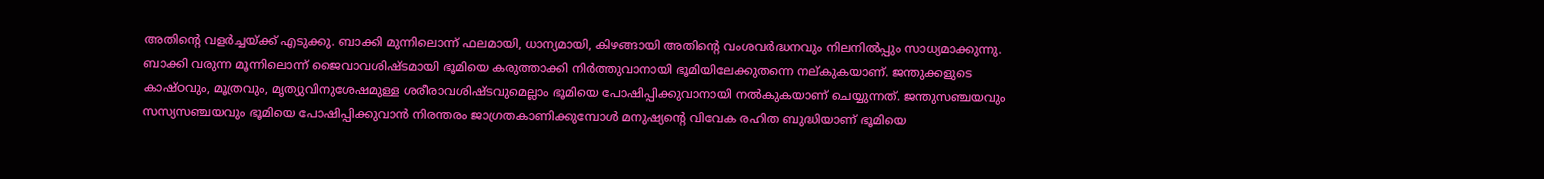അതിന്റെ വളര്‍ച്ചയ്‌ക്ക് എടുക്കു. ബാക്കി മുന്നിലൊന്ന് ഫലമായി, ധാന്യമായി, കിഴങ്ങായി അതിന്റെ വംശവര്‍ദ്ധനവും നിലനില്‍പ്പും സാധ്യമാക്കുന്നു. ബാക്കി വരുന്ന മൂന്നിലൊന്ന് ജൈവാവശിഷ്ടമായി ഭൂമിയെ കരുത്താക്കി നിര്‍ത്തുവാനായി ഭൂമിയിലേക്കുതന്നെ നല്കുകയാണ്. ജന്തുക്കളുടെ കാഷ്ഠവും, മൂത്രവും, മൃത്യുവിനുശേഷമുള്ള ശരീരാവശിഷ്ടവുമെല്ലാം ഭൂമിയെ പോഷിപ്പിക്കുവാനായി നല്‍കുകയാണ് ചെയ്യുന്നത്. ജന്തുസഞ്ചയവും സസ്യസഞ്ചയവും ഭൂമിയെ പോഷിപ്പിക്കുവാന്‍ നിരന്തരം ജാഗ്രതകാണിക്കുമ്പോള്‍ മനുഷ്യന്റെ വിവേക രഹിത ബുദ്ധിയാണ് ഭൂമിയെ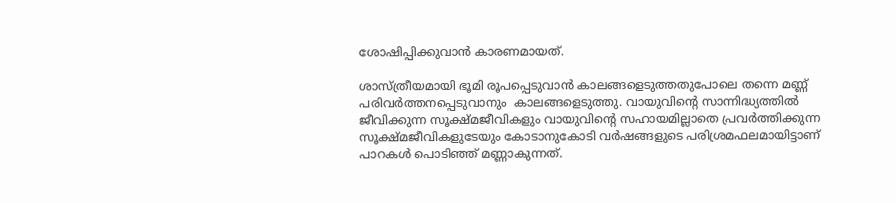ശോഷിപ്പിക്കുവാന്‍ കാരണമായത്.

ശാസ്ത്രീയമായി ഭൂമി രൂപപ്പെടുവാന്‍ കാലങ്ങളെടുത്തതുപോലെ തന്നെ മണ്ണ് പരിവര്‍ത്തനപ്പെടുവാനും  കാലങ്ങളെടുത്തു. വായുവിന്റെ സാന്നിദ്ധ്യത്തില്‍ ജീവിക്കുന്ന സൂക്ഷ്മജീവികളും വായുവിന്റെ സഹായമില്ലാതെ പ്രവര്‍ത്തിക്കുന്ന സൂക്ഷ്മജീവികളുടേയും കോടാനുകോടി വര്‍ഷങ്ങളുടെ പരിശ്രമഫലമായിട്ടാണ് പാറകള്‍ പൊടിഞ്ഞ് മണ്ണാകുന്നത്.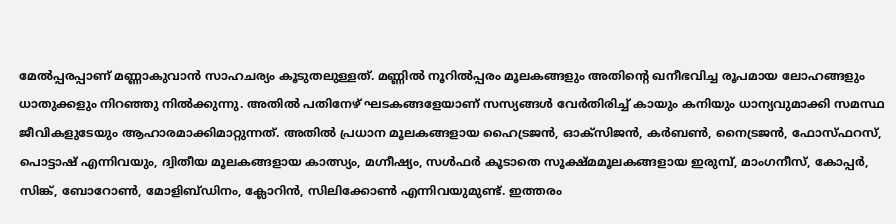മേല്‍പ്പരപ്പാണ് മണ്ണാകുവാന്‍ സാഹചര്യം കൂടുതലുള്ളത്. മണ്ണില്‍ നൂറില്‍പ്പരം മൂലകങ്ങളും അതിന്റെ ഖനീഭവിച്ച രൂപമായ ലോഹങ്ങളും ധാതുക്കളും നിറഞ്ഞു നില്‍ക്കുന്നു. അതില്‍ പതിനേഴ് ഘടകങ്ങളേയാണ് സസ്യങ്ങള്‍ വേര്‍തിരിച്ച് കായും കനിയും ധാന്യവുമാക്കി സമസ്ഥ ജീവികളുടേയും ആഹാരമാക്കിമാറ്റുന്നത്. അതില്‍ പ്രധാന മൂലകങ്ങളായ ഹൈട്രജന്‍, ഓക്‌സിജന്‍, കര്‍ബണ്‍, നൈട്രജന്‍, ഫോസ്ഫറസ്, പൊട്ടാഷ് എന്നിവയും, ദ്വിതീയ മൂലകങ്ങളായ കാത്സ്യം, മഗ്നീഷ്യം, സള്‍ഫര്‍ കൂടാതെ സൂക്ഷ്മമൂലകങ്ങളായ ഇരുമ്പ്, മാംഗനീസ്, കോപ്പര്‍, സിങ്ക്, ബോറോണ്‍, മോളിബ്ഡിനം, ക്ലോറിന്‍, സിലിക്കോണ്‍ എന്നിവയുമുണ്ട്. ഇത്തരം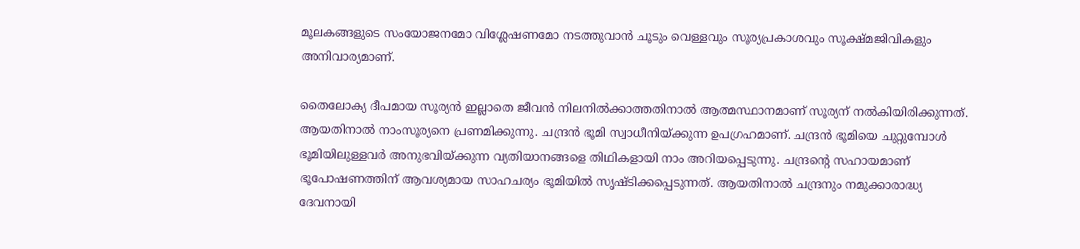മൂലകങ്ങളുടെ സംയോജനമോ വിശ്ലേഷണമോ നടത്തുവാന്‍ ചൂടും വെള്ളവും സൂര്യപ്രകാശവും സൂക്ഷ്മജിവികളും അനിവാര്യമാണ്.

തൈലോക്യ ദീപമായ സൂര്യന്‍ ഇല്ലാതെ ജീവന്‍ നിലനില്‍ക്കാത്തതിനാല്‍ ആത്മസ്ഥാനമാണ് സൂര്യന് നല്‍കിയിരിക്കുന്നത്. ആയതിനാല്‍ നാംസൂര്യനെ പ്രണമിക്കുന്നു. ചന്ദ്രന്‍ ഭൂമി സ്വാധീനിയ്‌ക്കുന്ന ഉപഗ്രഹമാണ്. ചന്ദ്രന്‍ ഭൂമിയെ ചുറ്റുമ്പോള്‍ ഭൂമിയിലുള്ളവര്‍ അനുഭവിയ്‌ക്കുന്ന വ്യതിയാനങ്ങളെ തിഥികളായി നാം അറിയപ്പെടുന്നു. ചന്ദ്രന്റെ സഹായമാണ് ഭൂപോഷണത്തിന് ആവശ്യമായ സാഹചര്യം ഭൂമിയില്‍ സൃഷ്ടിക്കപ്പെടുന്നത്. ആയതിനാല്‍ ചന്ദ്രനും നമുക്കാരാദ്ധ്യ ദേവനായി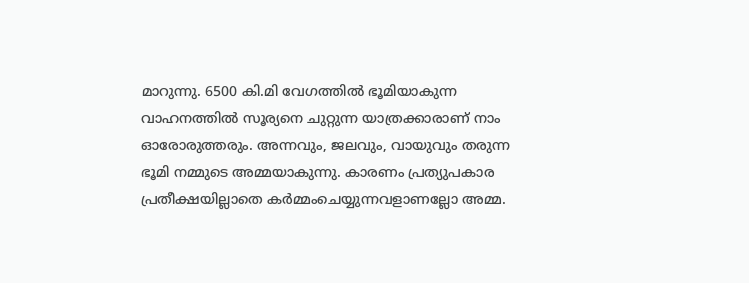മാറുന്നു. 6500 കി.മി വേഗത്തില്‍ ഭൂമിയാകുന്ന വാഹനത്തില്‍ സൂര്യനെ ചുറ്റുന്ന യാത്രക്കാരാണ് നാം ഓരോരുത്തരും. അന്നവും, ജലവും, വായുവും തരുന്ന ഭൂമി നമ്മുടെ അമ്മയാകുന്നു. കാരണം പ്രത്യുപകാര പ്രതീക്ഷയില്ലാതെ കര്‍മ്മംചെയ്യുന്നവളാണല്ലോ അമ്മ.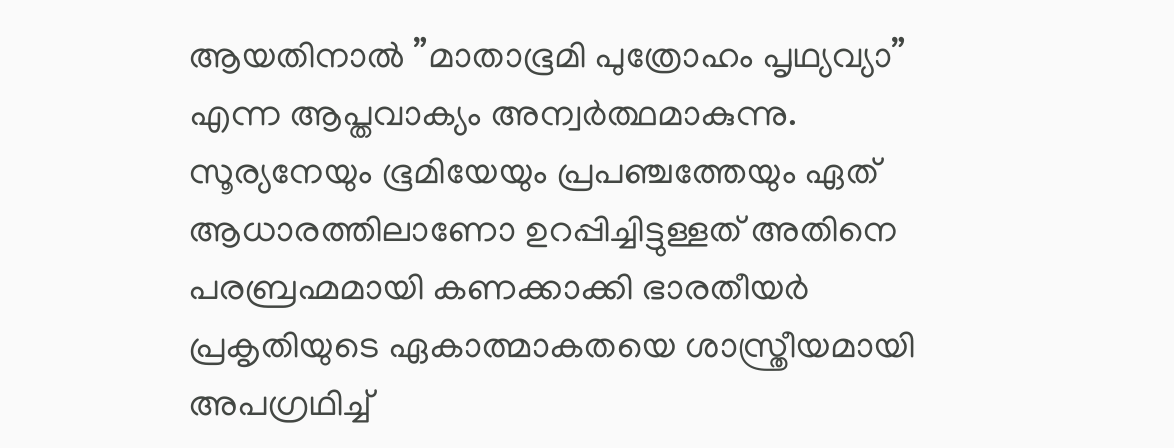ആയതിനാല്‍ ”മാതാഭൂമി പുത്രോഹം പൃഥ്യവ്യാ” എന്ന ആപ്തവാക്യം അന്വര്‍ത്ഥമാകുന്നു. സൂര്യനേയും ഭൂമിയേയും പ്രപഞ്ചത്തേയും ഏത് ആധാരത്തിലാണോ ഉറപ്പിച്ചിട്ടുള്ളത് അതിനെ പരബ്രഹ്മമായി കണക്കാക്കി ഭാരതീയര്‍ പ്രകൃതിയുടെ ഏകാത്മാകതയെ ശാസ്ത്രീയമായി അപഗ്രഥിച്ച്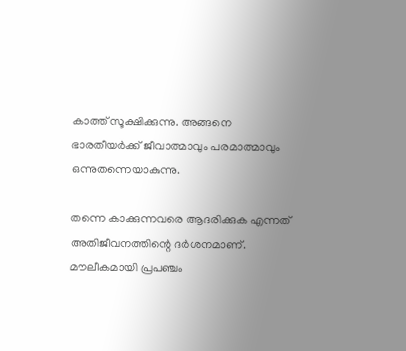കാത്ത് സൂക്ഷിക്കുന്നു. അങ്ങനെ ഭാരതീയര്‍ക്ക് ജീവാത്മാവും പരമാത്മാവും ഒന്നുതന്നെയാകുന്നു.

തന്നെ കാക്കുന്നവരെ ആദരിക്കുക എന്നത് അതിജീവനത്തിന്റെ ദര്‍ശനമാണ്. മൗലീകമായി പ്രപഞ്ചം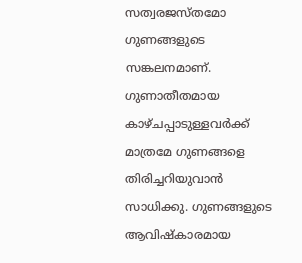സത്വരജസ്തമോ ഗുണങ്ങളുടെ സങ്കലനമാണ്. ഗുണാതീതമായ കാഴ്ചപ്പാടുള്ളവര്‍ക്ക് മാത്രമേ ഗുണങ്ങളെ തിരിച്ചറിയുവാന്‍ സാധിക്കു. ഗുണങ്ങളുടെ ആവിഷ്‌കാരമായ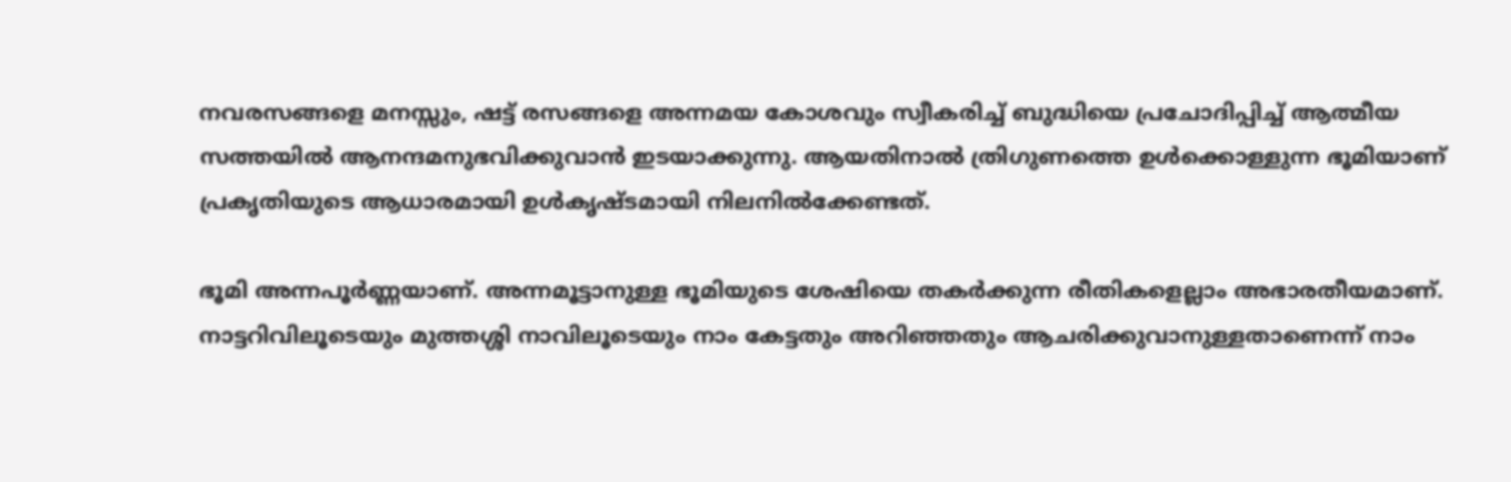നവരസങ്ങളെ മനസ്സും, ഷട്ട് രസങ്ങളെ അന്നമയ കോശവും സ്വീകരിച്ച് ബുദ്ധിയെ പ്രചോദിപ്പിച്ച് ആത്മീയ സത്തയില്‍ ആനന്ദമനുഭവിക്കുവാന്‍ ഇടയാക്കുന്നു. ആയതിനാല്‍ ത്രിഗുണത്തെ ഉള്‍ക്കൊള്ളുന്ന ഭൂമിയാണ് പ്രകൃതിയുടെ ആധാരമായി ഉള്‍കൃഷ്ടമായി നിലനില്‍ക്കേണ്ടത്.

ഭൂമി അന്നപൂര്‍ണ്ണയാണ്. അന്നമൂട്ടാനുള്ള ഭൂമിയുടെ ശേഷിയെ തകര്‍ക്കുന്ന രീതികളെല്ലാം അഭാരതീയമാണ്. നാട്ടറിവിലൂടെയും മുത്തശ്ശി നാവിലൂടെയും നാം കേട്ടതും അറിഞ്ഞതും ആചരിക്കുവാനുള്ളതാണെന്ന് നാം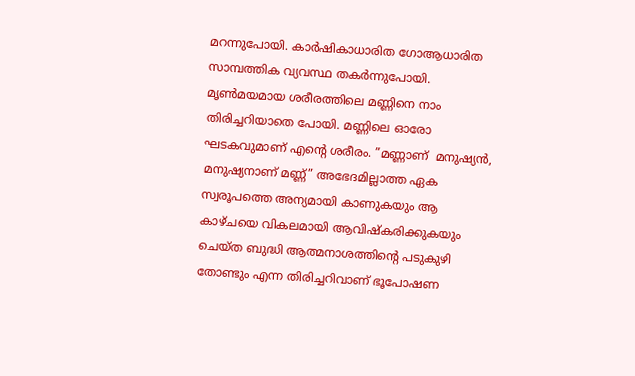മറന്നുപോയി. കാര്‍ഷികാധാരിത ഗോആധാരിത സാമ്പത്തിക വ്യവസ്ഥ തകര്‍ന്നുപോയി. മൃണ്‍മയമായ ശരീരത്തിലെ മണ്ണിനെ നാം തിരിച്ചറിയാതെ പോയി. മണ്ണിലെ ഓരോ ഘടകവുമാണ് എന്റെ ശരീരം. ”മണ്ണാണ്  മനുഷ്യന്‍, മനുഷ്യനാണ് മണ്ണ്” അഭേദമില്ലാത്ത ഏക സ്വരൂപത്തെ അന്യമായി കാണുകയും ആ കാഴ്ചയെ വികലമായി ആവിഷ്‌കരിക്കുകയും ചെയ്ത ബുദ്ധി ആത്മനാശത്തിന്റെ പടുകുഴി തോണ്ടും എന്ന തിരിച്ചറിവാണ് ഭൂപോഷണ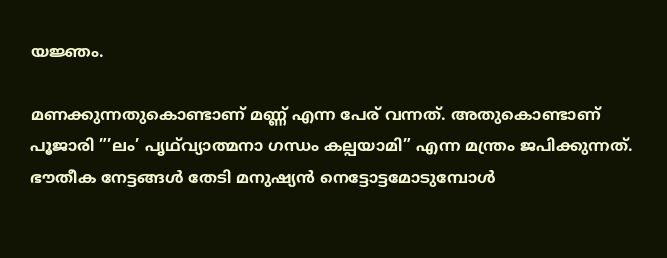യജ്ഞം.

മണക്കുന്നതുകൊണ്ടാണ് മണ്ണ് എന്ന പേര് വന്നത്. അതുകൊണ്ടാണ് പൂജാരി ”’ലം’ പൃഥ്‌വ്യാത്മനാ ഗന്ധം കല്പയാമി” എന്ന മന്ത്രം ജപിക്കുന്നത്. ഭൗതീക നേട്ടങ്ങള്‍ തേടി മനുഷ്യന്‍ നെട്ടോട്ടമോടുമ്പോള്‍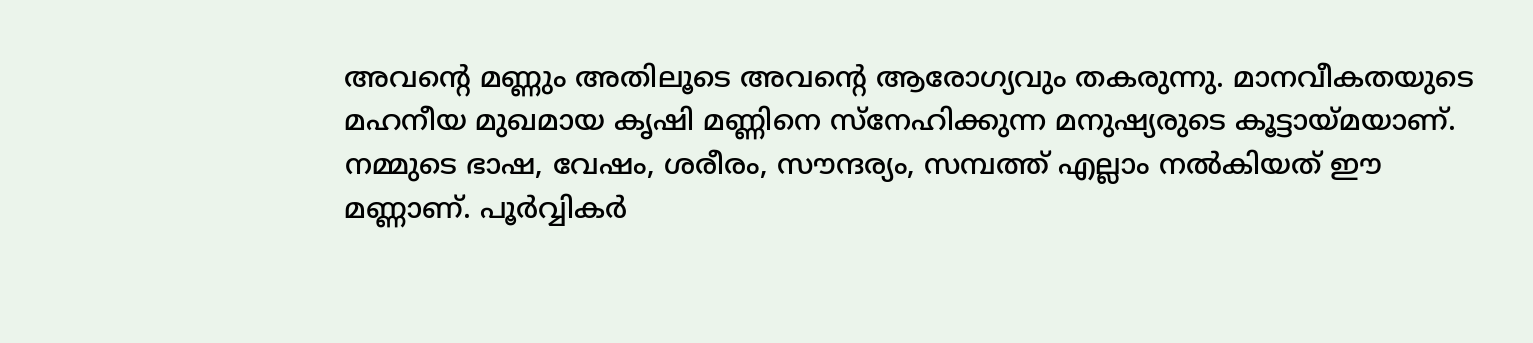അവന്റെ മണ്ണും അതിലൂടെ അവന്റെ ആരോഗ്യവും തകരുന്നു. മാനവീകതയുടെ മഹനീയ മുഖമായ കൃഷി മണ്ണിനെ സ്‌നേഹിക്കുന്ന മനുഷ്യരുടെ കൂട്ടായ്‌മയാണ്. നമ്മുടെ ഭാഷ, വേഷം, ശരീരം, സൗന്ദര്യം, സമ്പത്ത് എല്ലാം നല്‍കിയത് ഈ മണ്ണാണ്. പൂര്‍വ്വികര്‍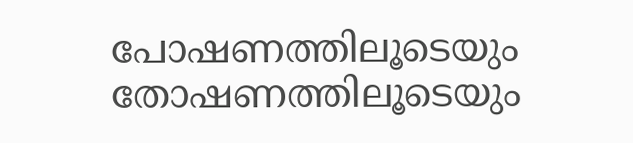പോഷണത്തിലൂടെയും തോഷണത്തിലൂടെയും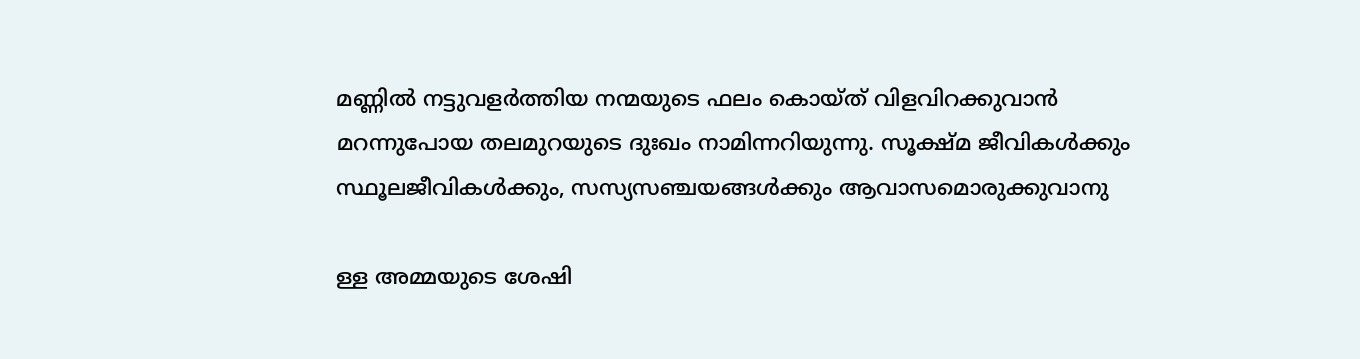മണ്ണില്‍ നട്ടുവളര്‍ത്തിയ നന്മയുടെ ഫലം കൊയ്ത് വിളവിറക്കുവാന്‍ മറന്നുപോയ തലമുറയുടെ ദുഃഖം നാമിന്നറിയുന്നു. സൂക്ഷ്മ ജീവികള്‍ക്കും സ്ഥൂലജീവികള്‍ക്കും, സസ്യസഞ്ചയങ്ങള്‍ക്കും ആവാസമൊരുക്കുവാനു

ള്ള അമ്മയുടെ ശേഷി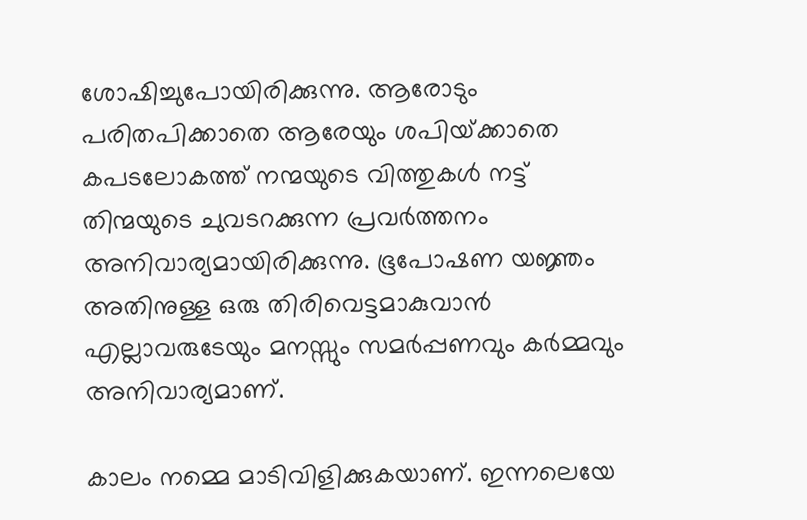ശോഷിച്ചുപോയിരിക്കുന്നു. ആരോടും പരിതപിക്കാതെ ആരേയും ശപിയ്‌ക്കാതെ കപടലോകത്ത് നന്മയുടെ വിത്തുകള്‍ നട്ട് തിന്മയുടെ ചുവടറക്കുന്ന പ്രവര്‍ത്തനം അനിവാര്യമായിരിക്കുന്നു. ഭൂപോഷണ യജ്ഞം അതിനുള്ള ഒരു തിരിവെട്ടമാകുവാന്‍ എല്ലാവരുടേയും മനസ്സും സമര്‍പ്പണവും കര്‍മ്മവും അനിവാര്യമാണ്.

കാലം നമ്മെ മാടിവിളിക്കുകയാണ്. ഇന്നലെയേ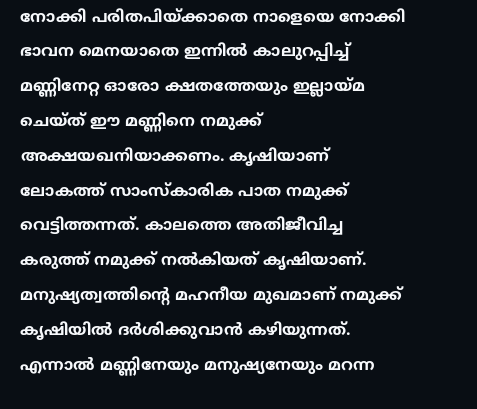നോക്കി പരിതപിയ്‌ക്കാതെ നാളെയെ നോക്കി ഭാവന മെനയാതെ ഇന്നില്‍ കാലുറപ്പിച്ച് മണ്ണിനേറ്റ ഓരോ ക്ഷതത്തേയും ഇല്ലായ്‌മ ചെയ്ത് ഈ മണ്ണിനെ നമുക്ക് അക്ഷയഖനിയാക്കണം. കൃഷിയാണ് ലോകത്ത് സാംസ്‌കാരിക പാത നമുക്ക് വെട്ടിത്തന്നത്. കാലത്തെ അതിജീവിച്ച കരുത്ത് നമുക്ക് നല്‍കിയത് കൃഷിയാണ്. മനുഷ്യത്വത്തിന്റെ മഹനീയ മുഖമാണ് നമുക്ക് കൃഷിയില്‍ ദര്‍ശിക്കുവാന്‍ കഴിയുന്നത്. എന്നാല്‍ മണ്ണിനേയും മനുഷ്യനേയും മറന്ന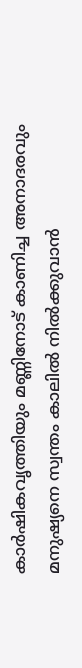കാര്‍ഷികവൃത്തിയും മണ്ണിനോട് കാണിച്ച അനാദരവും മനുഷ്യനെ സ്വന്തം കാലില്‍ നില്‍ക്കുവാന്‍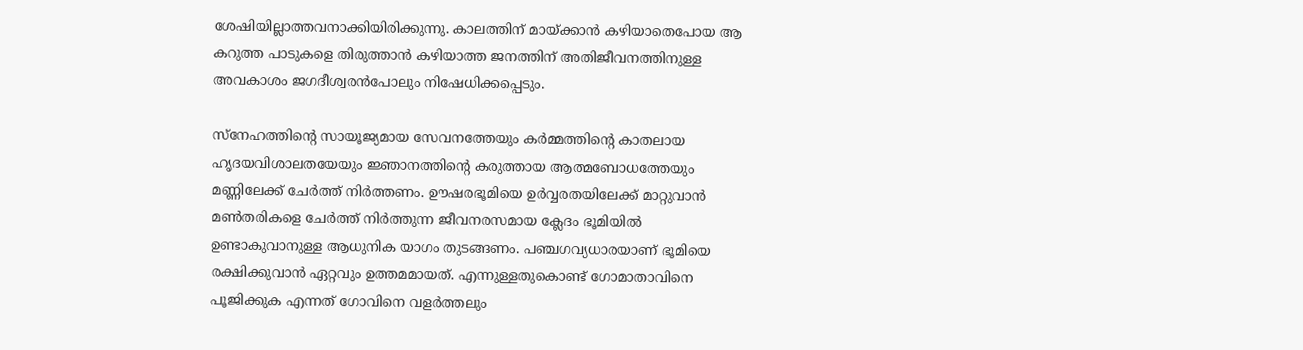ശേഷിയില്ലാത്തവനാക്കിയിരിക്കുന്നു. കാലത്തിന് മായ്‌ക്കാന്‍ കഴിയാതെപോയ ആ കറുത്ത പാടുകളെ തിരുത്താന്‍ കഴിയാത്ത ജനത്തിന് അതിജീവനത്തിനുള്ള അവകാശം ജഗദീശ്വരന്‍പോലും നിഷേധിക്കപ്പെടും.

സ്‌നേഹത്തിന്റെ സായൂജ്യമായ സേവനത്തേയും കര്‍മ്മത്തിന്റെ കാതലായ ഹൃദയവിശാലതയേയും ജ്ഞാനത്തിന്റെ കരുത്തായ ആത്മബോധത്തേയും മണ്ണിലേക്ക് ചേര്‍ത്ത് നിര്‍ത്തണം. ഊഷരഭൂമിയെ ഉര്‍വ്വരതയിലേക്ക് മാറ്റുവാന്‍ മണ്‍തരികളെ ചേര്‍ത്ത് നിര്‍ത്തുന്ന ജീവനരസമായ ക്ലേദം ഭൂമിയില്‍ ഉണ്ടാകുവാനുള്ള ആധുനിക യാഗം തുടങ്ങണം. പഞ്ചഗവ്യധാരയാണ് ഭൂമിയെ രക്ഷിക്കുവാന്‍ ഏറ്റവും ഉത്തമമായത്. എന്നുള്ളതുകൊണ്ട് ഗോമാതാവിനെ പൂജിക്കുക എന്നത് ഗോവിനെ വളര്‍ത്തലും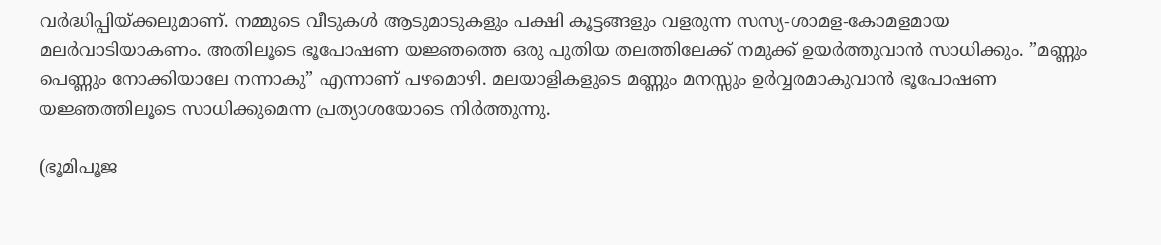വര്‍ദ്ധിപ്പിയ്‌ക്കലുമാണ്. നമ്മുടെ വീടുകള്‍ ആടുമാടുകളും പക്ഷി കൂട്ടങ്ങളും വളരുന്ന സസ്യ-ശാമള-കോമളമായ മലര്‍വാടിയാകണം. അതിലൂടെ ഭൂപോഷണ യജ്ഞത്തെ ഒരു പുതിയ തലത്തിലേക്ക് നമുക്ക് ഉയര്‍ത്തുവാന്‍ സാധിക്കും. ”മണ്ണും പെണ്ണും നോക്കിയാലേ നന്നാകു” എന്നാണ് പഴമൊഴി. മലയാളികളുടെ മണ്ണും മനസ്സും ഉര്‍വ്വരമാകുവാന്‍ ഭൂപോഷണ യജ്ഞത്തിലൂടെ സാധിക്കുമെന്ന പ്രത്യാശയോടെ നിര്‍ത്തുന്നു.

(ഭൂമിപൂജ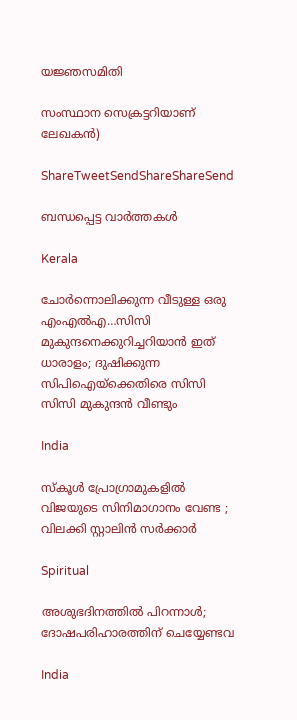യജ്ഞസമിതി

സംസ്ഥാന സെക്രട്ടറിയാണ് ലേഖകന്‍)

ShareTweetSendShareShareSend

ബന്ധപ്പെട്ട വാര്‍ത്തകള്‍

Kerala

ചോര്‍ന്നൊലിക്കുന്ന വീടുള്ള ഒരു എംഎല്‍എ…സിസി മുകുന്ദനെക്കുറിച്ചറിയാന്‍ ഇത് ധാരാളം; ദുഷിക്കുന്ന സിപിഐയ്‌ക്കെതിരെ സിസി സിസി മുകുന്ദന്‍ വീണ്ടും

India

സ്കൂൾ പ്രോഗ്രാമുകളിൽ വിജയുടെ സിനിമാഗാനം വേണ്ട ; വിലക്കി സ്റ്റാലിൻ സർക്കാർ

Spiritual

അശുഭദിനത്തിൽ പിറന്നാൾ; ദോഷപരിഹാരത്തിന് ചെയ്യേണ്ടവ

India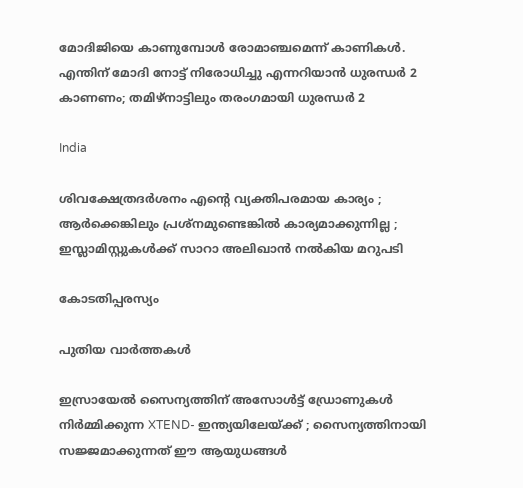മോദിജിയെ കാണുമ്പോള്‍ രോമാഞ്ചമെന്ന് കാണികള്‍. എന്തിന് മോദി നോട്ട് നിരോധിച്ചു എന്നറിയാന്‍ ധുരന്ധര്‍ 2 കാണണം; തമിഴ്നാട്ടിലും തരംഗമായി ധുരന്ധര്‍ 2

India

ശിവക്ഷേത്രദർശനം എന്റെ വ്യക്തിപരമായ കാര്യം ; ആർക്കെങ്കിലും പ്രശ്‌നമുണ്ടെങ്കിൽ കാര്യമാക്കുന്നില്ല ; ഇസ്ലാമിസ്റ്റുകൾക്ക് സാറാ അലിഖാൻ നൽകിയ മറുപടി

കോടതിപ്പരസ്യം

പുതിയ വാര്‍ത്തകള്‍

ഇസ്രായേൽ സൈന്യത്തിന് അസോൾട്ട് ഡ്രോണുകൾ നിർമ്മിക്കുന്ന XTEND- ഇന്ത്യയിലേയ്‌ക്ക് ; സൈന്യത്തിനായി സജ്ജമാക്കുന്നത് ഈ ആയുധങ്ങൾ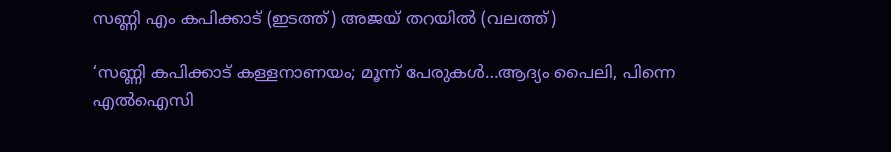സണ്ണി എം കപിക്കാട് (ഇടത്ത്) അജയ് തറയില്‍ (വലത്ത്)

‘സണ്ണി കപിക്കാട് കള്ളനാണയം; മൂന്ന് പേരുകള്‍…ആദ്യം പൈലി, പിന്നെ എല്‍ഐസി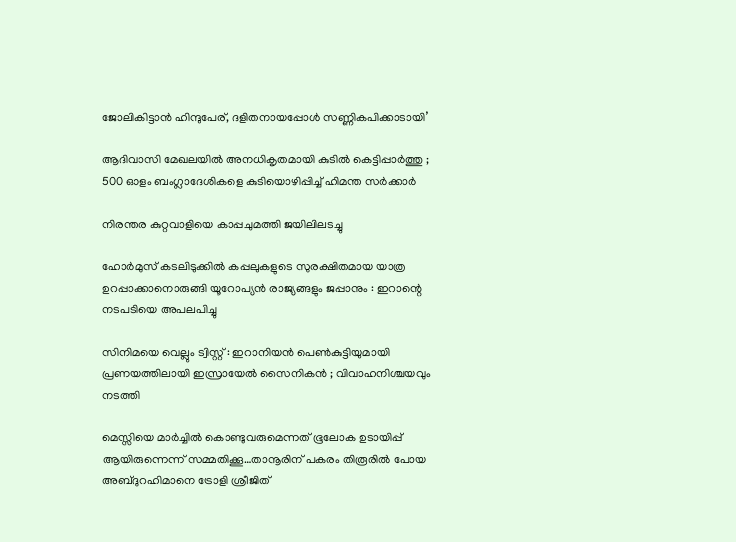ജോലികിട്ടാന്‍ ഹിന്ദുപേര്, ദളിതനായപ്പോള്‍ സണ്ണികപിക്കാടായി’

ആദിവാസി മേഖലയിൽ അനധികൃതമായി കുടിൽ കെട്ടിപ്പാർത്തു ; 500 ഓളം ബംഗ്ലാദേശികളെ കുടിയൊഴിപ്പിച്ച് ഹിമന്ത സർക്കാർ

നിരന്തര കുറ്റവാളിയെ കാപ്പചുമത്തി ജയിലിലടച്ചു

ഹോർമുസ് കടലിടുക്കിൽ കപ്പലുകളുടെ സുരക്ഷിതമായ യാത്ര ഉറപ്പാക്കാനൊരുങ്ങി യൂറോപ്യൻ രാജ്യങ്ങളും ജപ്പാനും : ഇറാന്റെ നടപടിയെ അപലപിച്ചു

സിനിമയെ വെല്ലും ട്വിസ്റ്റ് : ഇറാനിയൻ പെൺകുട്ടിയുമായി പ്രണയത്തിലായി ഇസ്രായേൽ സൈനികൻ ; വിവാഹനിശ്ചയവും നടത്തി

മെസ്സിയെ മാര്‍ച്ചില്‍ കൊണ്ടുവരുമെന്നത് ഭൂലോക ഉടായിപ്പ് ആയിരുന്നെന്ന് സമ്മതിക്കൂ…താനൂരിന് പകരം തിരൂരില്‍ പോയ അബ്ദുറഹിമാനെ ട്രോളി ശ്രീജിത്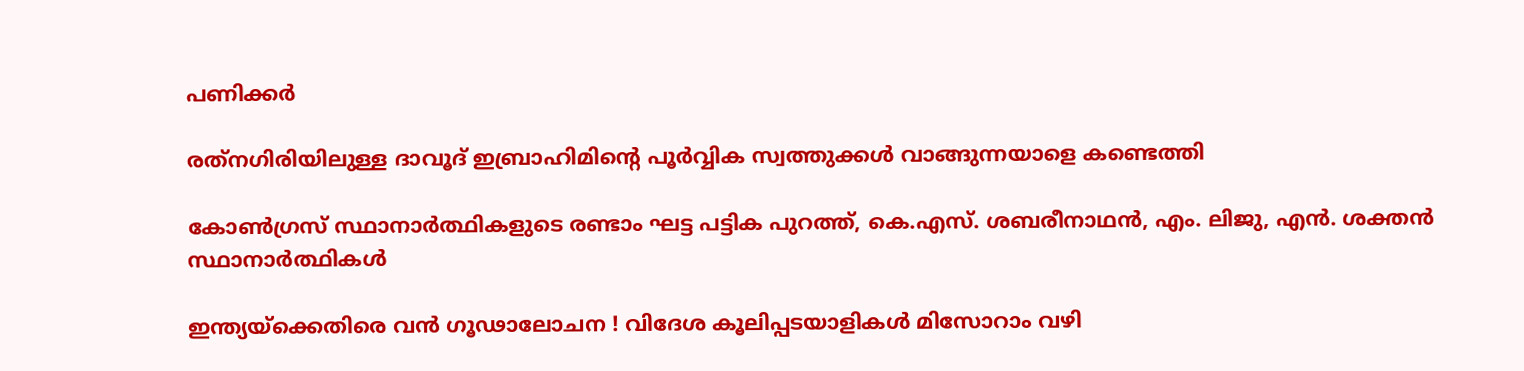പണിക്കര്‍

രത്‌നഗിരിയിലുള്ള ദാവൂദ് ഇബ്രാഹിമിന്റെ പൂർവ്വിക സ്വത്തുക്കൾ വാങ്ങുന്നയാളെ കണ്ടെത്തി

കോണ്‍ഗ്രസ് സ്ഥാനാര്‍ത്ഥികളുടെ രണ്ടാം ഘട്ട പട്ടിക പുറത്ത്, കെ.എസ്. ശബരീനാഥന്‍, എം. ലിജു, എന്‍. ശക്തന്‍ സ്ഥാനാര്‍ത്ഥികള്‍

ഇന്ത്യയ്‌ക്കെതിരെ വൻ ഗൂഢാലോചന ! വിദേശ കൂലിപ്പടയാളികൾ മിസോറാം വഴി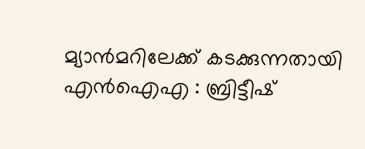മ്യാൻമറിലേക്ക് കടക്കുന്നതായി എൻഐഎ : ബ്രിട്ടീഷ്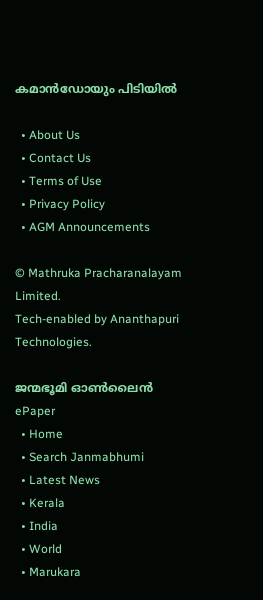കമാൻഡോയും പിടിയിൽ

  • About Us
  • Contact Us
  • Terms of Use
  • Privacy Policy
  • AGM Announcements

© Mathruka Pracharanalayam Limited.
Tech-enabled by Ananthapuri Technologies.

ജന്മഭൂമി ഓണ്‍ലൈന്‍
ePaper
  • Home
  • Search Janmabhumi
  • Latest News
  • Kerala
  • India
  • World
  • Marukara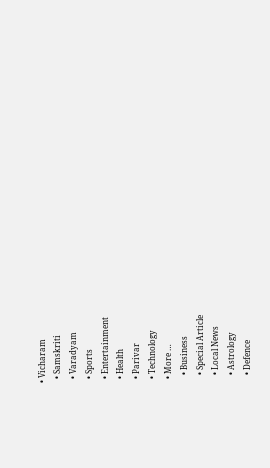• Vicharam
  • Samskriti
  • Varadyam
  • Sports
  • Entertainment
  • Health
  • Parivar
  • Technology
  • More …
    • Business
    • Special Article
    • Local News
    • Astrology
    • Defence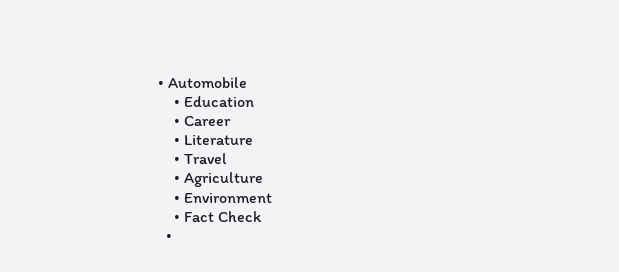• Automobile
    • Education
    • Career
    • Literature
    • Travel
    • Agriculture
    • Environment
    • Fact Check
  •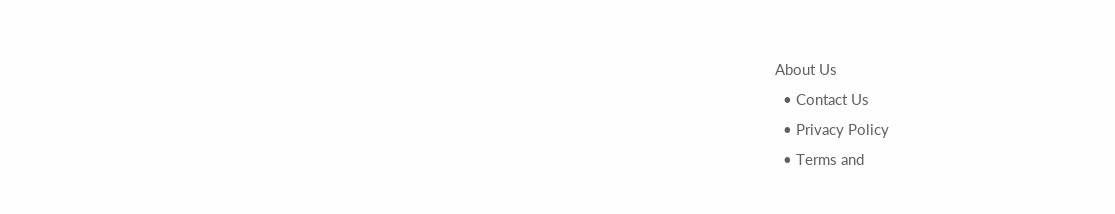About Us
  • Contact Us
  • Privacy Policy
  • Terms and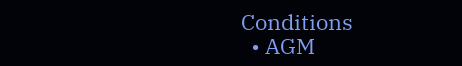Conditions
  • AGM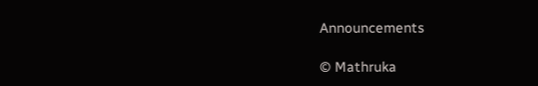Announcements

© Mathruka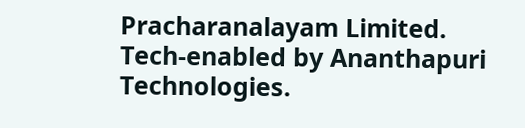Pracharanalayam Limited.
Tech-enabled by Ananthapuri Technologies.